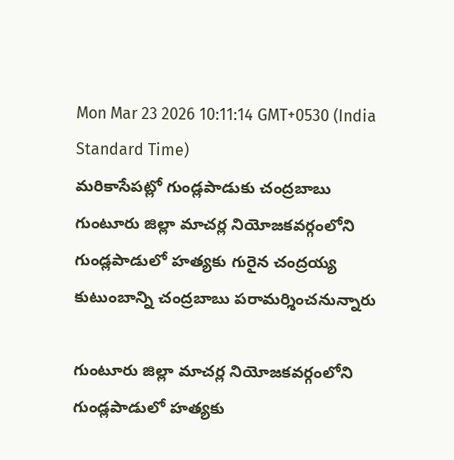Mon Mar 23 2026 10:11:14 GMT+0530 (India Standard Time)
మరికాసేపట్లో గుండ్లపాడుకు చంద్రబాబు
గుంటూరు జిల్లా మాచర్ల నియోజకవర్గంలోని గుండ్లపాడులో హత్యకు గురైన చంద్రయ్య కుటుంబాన్ని చంద్రబాబు పరామర్శించనున్నారు

గుంటూరు జిల్లా మాచర్ల నియోజకవర్గంలోని గుండ్లపాడులో హత్యకు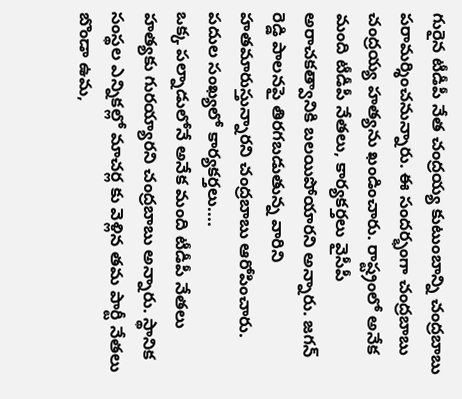గురైన టీడీపీ నేత చంద్రయ్య కుటుంబాన్ని చంద్రబాబు పరామర్శించనున్నారు. ఈ సందర్భంగా చంద్రబాబు చంద్రయ్య హత్యను ఖండించారు. రాష్ట్రంలో అనేక మంది టీడీపీ నేతలు, కార్యకర్తలు వైసీపీ అరాచకత్వానికి బలయిపోయారని అన్నారు. జగన్ రెడ్డి పాలనపై తిరగబడుతున్న వారిని హతమారుస్తున్నారని చంద్రబాబు ఆరోపించారు.
పదుల సంఖ్యలో కార్యకర్తలు....
ఒక్క పల్నాడులోనే అనేక మంది టీడీపీ నేతలు హత్యకు గురయ్యారని చంద్రబాబు అన్నారు. స్థానిక సంస్థల ఎన్నికల్లో మాచర్ల కు వెళ్లిన తమ పార్టీ నేతలు బొండా ఉమ,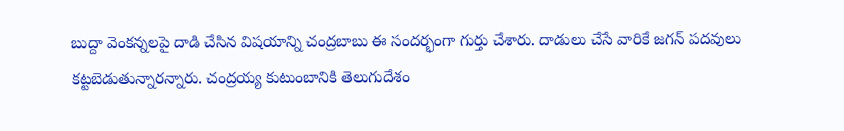బుద్దా వెంకన్నలపై దాడి చేసిన విషయాన్ని చంద్రబాబు ఈ సందర్భంగా గుర్తు చేశారు. దాడులు చేసే వారికే జగన్ పదవులు కట్టబెడుతున్నారన్నారు. చంద్రయ్య కుటుంబానికి తెలుగుదేశం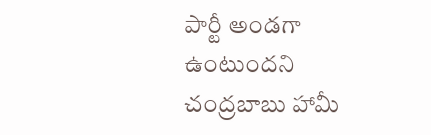పార్టీ అండగా ఉంటుందని చంద్రబాబు హామీ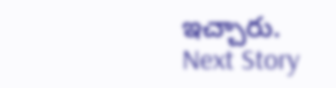ఇచ్చారు.
Next Story